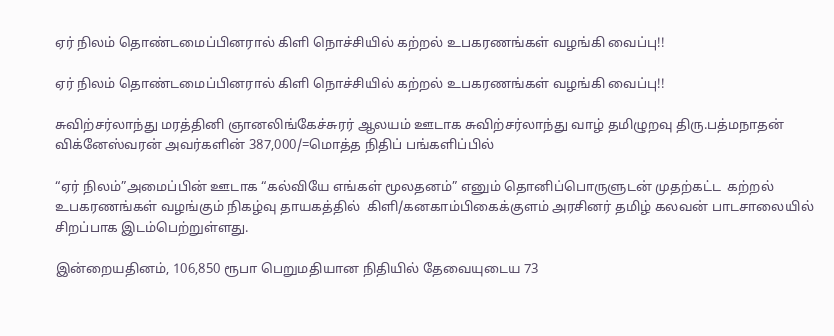ஏர் நிலம் தொண்டமைப்பினரால் கிளி நொச்சியில் கற்றல் உபகரணங்கள் வழங்கி வைப்பு!!

ஏர் நிலம் தொண்டமைப்பினரால் கிளி நொச்சியில் கற்றல் உபகரணங்கள் வழங்கி வைப்பு!!

சுவிற்சர்லாந்து மரத்தினி ஞானலிங்கேச்சுரர் ஆலயம் ஊடாக சுவிற்சர்லாந்து வாழ் தமிழுறவு திரு.பத்மநாதன் விக்னேஸ்வரன் அவர்களின் 387,000/=மொத்த நிதிப் பங்களிப்பில்

“ஏர் நிலம்”அமைப்பின் ஊடாக “கல்வியே எங்கள் மூலதனம்” எனும் தொனிப்பொருளுடன் முதற்கட்ட  கற்றல் உபகரணங்கள் வழங்கும் நிகழ்வு தாயகத்தில்  கிளி/கனகாம்பிகைக்குளம் அரசினர் தமிழ் கலவன் பாடசாலையில் சிறப்பாக இடம்பெற்றுள்ளது.

இன்றையதினம், 106,850 ரூபா பெறுமதியான நிதியில் தேவையுடைய 73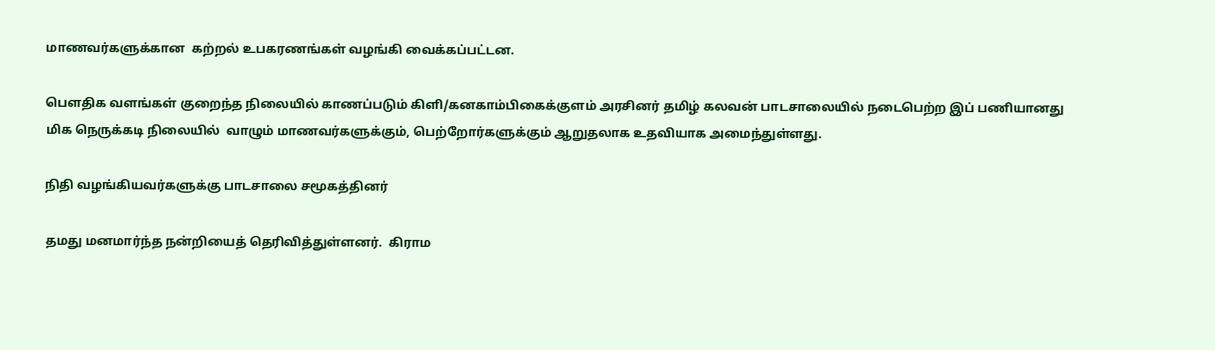மாணவர்களுக்கான  கற்றல் உபகரணங்கள் வழங்கி வைக்கப்பட்டன.

பௌதிக வளங்கள் குறைந்த நிலையில் காணப்படும் கிளி/கனகாம்பிகைக்குளம் அரசினர் தமிழ் கலவன் பாடசாலையில் நடைபெற்ற இப் பணியானது மிக நெருக்கடி நிலையில்  வாழும் மாணவர்களுக்கும், பெற்றோர்களுக்கும் ஆறுதலாக உதவியாக அமைந்துள்ளது.

நிதி வழங்கியவர்களுக்கு பாடசாலை சமூகத்தினர்

தமது மனமார்ந்த நன்றியைத் தெரிவித்துள்ளனர்.  கிராம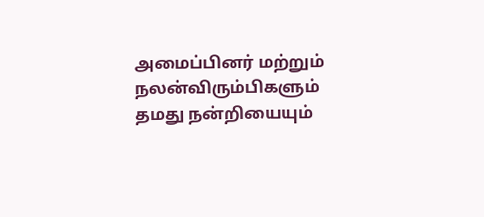அமைப்பினர் மற்றும் நலன்விரும்பிகளும் தமது நன்றியையும்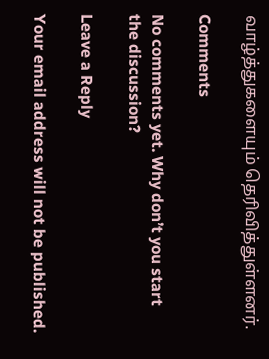வாழ்த்துகளையும் தெரிவித்துள்ளனர்.

Comments

No comments yet. Why don’t you start the discussion?

Leave a Reply

Your email address will not be published.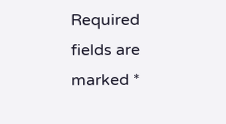Required fields are marked *